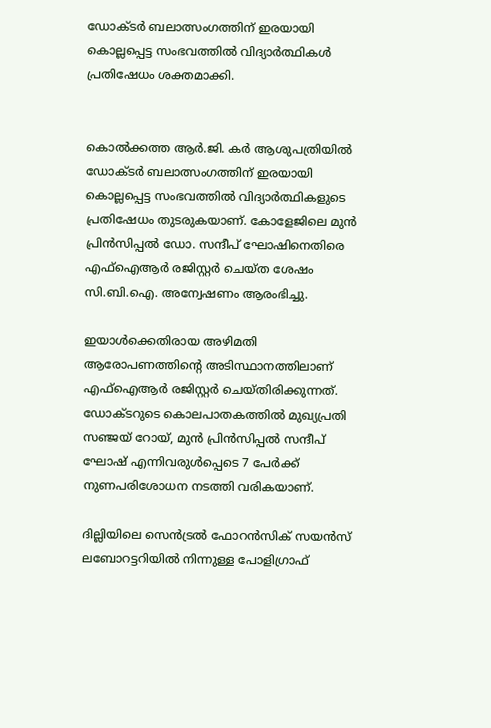ഡോക്ടര്‍ ബലാത്സംഗത്തിന് ഇരയായി കൊല്ലപ്പെട്ട സംഭവത്തില്‍ വിദ്യാര്‍ത്ഥികള്‍ പ്രതിഷേധം ശക്തമാക്കി.


കൊല്‍ക്കത്ത ആര്‍.ജി. കര്‍ ആശുപത്രിയില്‍ ഡോക്ടര്‍ ബലാത്സംഗത്തിന് ഇരയായി കൊല്ലപ്പെട്ട സംഭവത്തില്‍ വിദ്യാര്‍ത്ഥികളുടെ പ്രതിഷേധം തുടരുകയാണ്. കോളേജിലെ മുന്‍ പ്രിന്‍സിപ്പല്‍ ഡോ. സന്ദീപ് ഘോഷിനെതിരെ എഫ്‌ഐആര്‍ രജിസ്റ്റര്‍ ചെയ്ത ശേഷം സി.ബി.ഐ. അന്വേഷണം ആരംഭിച്ചു.

ഇയാള്‍ക്കെതിരായ അഴിമതി ആരോപണത്തിന്‍റെ അടിസ്ഥാനത്തിലാണ് എഫ്‌ഐആര്‍ രജിസ്റ്റര്‍ ചെയ്തിരിക്കുന്നത്. ഡോക്ടറുടെ കൊലപാതകത്തില്‍ മുഖ്യപ്രതി സഞ്ജയ് റോയ്, മുന്‍ പ്രിന്‍സിപ്പല്‍ സന്ദീപ് ഘോഷ് എന്നിവരുള്‍പ്പെടെ 7 പേര്‍ക്ക് നുണപരിശോധന നടത്തി വരികയാണ്.

ദില്ലിയിലെ സെന്‍ട്രല്‍ ഫോറന്‍സിക് സയന്‍സ് ലബോറട്ടറിയില്‍ നിന്നുള്ള പോളിഗ്രാഫ്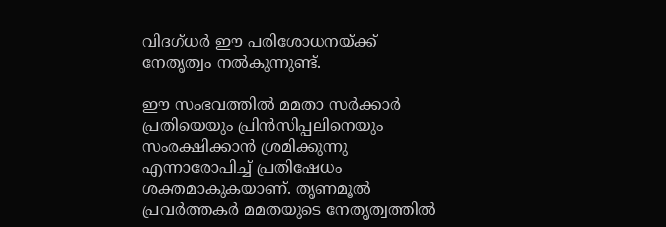വിദഗ്ധര്‍ ഈ പരിശോധനയ്ക്ക് നേതൃത്വം നല്‍കുന്നുണ്ട്.

ഈ സംഭവത്തില്‍ മമതാ സര്‍ക്കാര്‍ പ്രതിയെയും പ്രിന്‍സിപ്പലിനെയും സംരക്ഷിക്കാന്‍ ശ്രമിക്കുന്നു എന്നാരോപിച്ച് പ്രതിഷേധം ശക്തമാകുകയാണ്. തൃണമൂല്‍ പ്രവര്‍ത്തകര്‍ മമതയുടെ നേതൃത്വത്തില്‍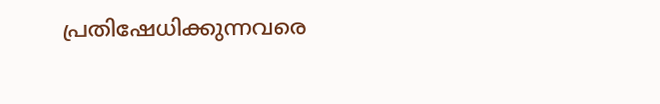പ്രതിഷേധിക്കുന്നവരെ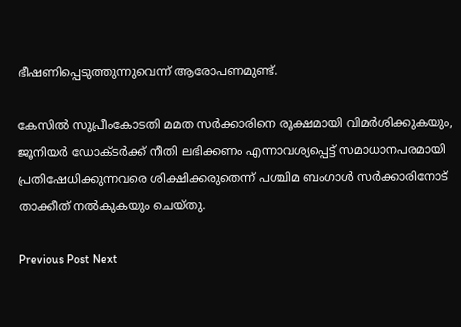ഭീഷണിപ്പെടുത്തുന്നുവെന്ന് ആരോപണമുണ്ട്.

കേസില്‍ സുപ്രീംകോടതി മമത സര്‍ക്കാരിനെ രൂക്ഷമായി വിമര്‍ശിക്കുകയും, ജൂനിയര്‍ ഡോക്ടര്‍ക്ക് നീതി ലഭിക്കണം എന്നാവശ്യപ്പെട്ട് സമാധാനപരമായി പ്രതിഷേധിക്കുന്നവരെ ശിക്ഷിക്കരുതെന്ന് പശ്ചിമ ബംഗാള്‍ സര്‍ക്കാരിനോട് താക്കീത് നല്‍കുകയും ചെയ്തു.

Previous Post Next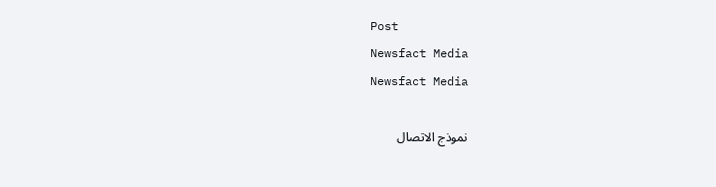Post
Newsfact Media
Newsfact Media

نموذج الاتصال